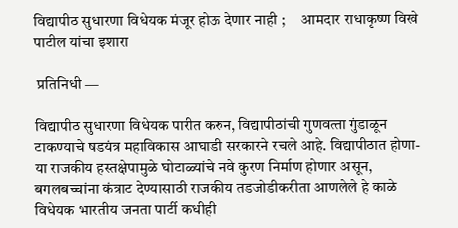विद्यापीठ सुधारणा विधेयक मंजूर होऊ देणार नाही ;     आमदार राधाकृष्ण विखे पाटील यांचा इशारा

 प्रतिनिधी —

विद्यापीठ सुधारणा विधेयक पारीत करुन, विद्यापीठांची गुणवत्‍ता गुंडाळून टाकण्‍याचे षडयंत्र महाविकास आघाडी सरकारने रचले आहे. विद्यापीठात होणा-या राजकीय हस्‍तक्षेपामुळे घोटाळ्यांचे नवे कुरण निर्माण होणार असून, बगलबच्‍चांना कंत्राट देण्‍यासाठी राजकीय तडजोडीकरीता आणलेले हे काळे विधेयक भारतीय जनता पार्टी कधीही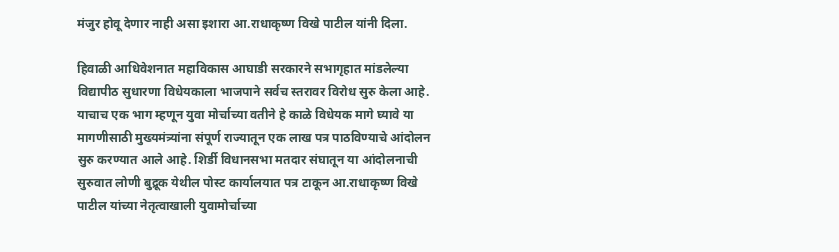मंजुर होवू देणार नाही असा इशारा आ.राधाकृष्‍ण विखे पाटील यांनी दिला.

हिवाळी आधिवेशनात महाविकास आघाडी सरकारने सभागृहात मांडलेल्‍या विद्यापीठ सुधारणा विधेयकाला भाजपाने सर्वच स्‍तरावर विरोध सुरु केला आहे. याचाच एक भाग म्‍हणून युवा मोर्चाच्‍या वतीने हे काळे विधेयक मागे घ्‍यावे या मागणीसाठी मुख्‍यमंत्र्यांना संपूर्ण राज्‍यातून एक लाख पत्र पाठविण्‍याचे आंदोलन सुरु करण्‍यात आले आहे. शिर्डी विधानसभा मतदार संघातून या आंदोलनाची सुरुवात लोणी बुद्रूक येथील पोस्‍ट कार्यालयात पत्र टाकून आ.राधाकृष्‍ण विखे पाटील यांच्‍या नेतृत्‍वाखाली युवामोर्चाच्‍या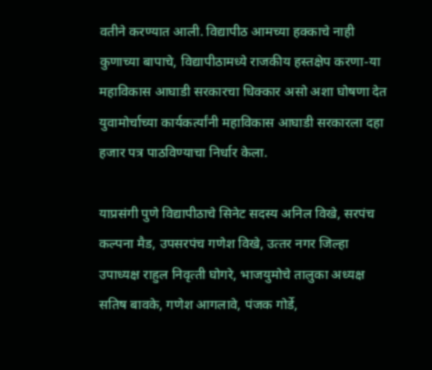वतीने करण्‍यात आली. विद्यापीठ आमच्‍या हक्‍काचे नाही कुणाच्‍या बापाचे, विद्यापीठामध्‍ये राजकीय हस्‍तक्षेप करणा-या महाविकास आघाडी सरकारचा धिक्‍कार असो अशा घोषणा देत युवामोर्चाच्‍या कार्यकर्त्‍यांनी महाविकास आघाडी सरकारला दहा हजार पत्र पाठविण्‍याचा निर्धार केला.

याप्रसंगी पुणे विद्यापीठाचे सिनेट सदस्‍य अनिल विखे, सरपंच कल्‍पना मैड, उपसरपंच गणेश विखे, उत्‍तर नगर जिल्‍हा उपाध्‍यक्ष राहुल निवृत्‍ती घोगरे, भाजयुमोचे तालुका अध्‍यक्ष सतिष बावके, गणेश आगलावे, पंजक गोर्डे,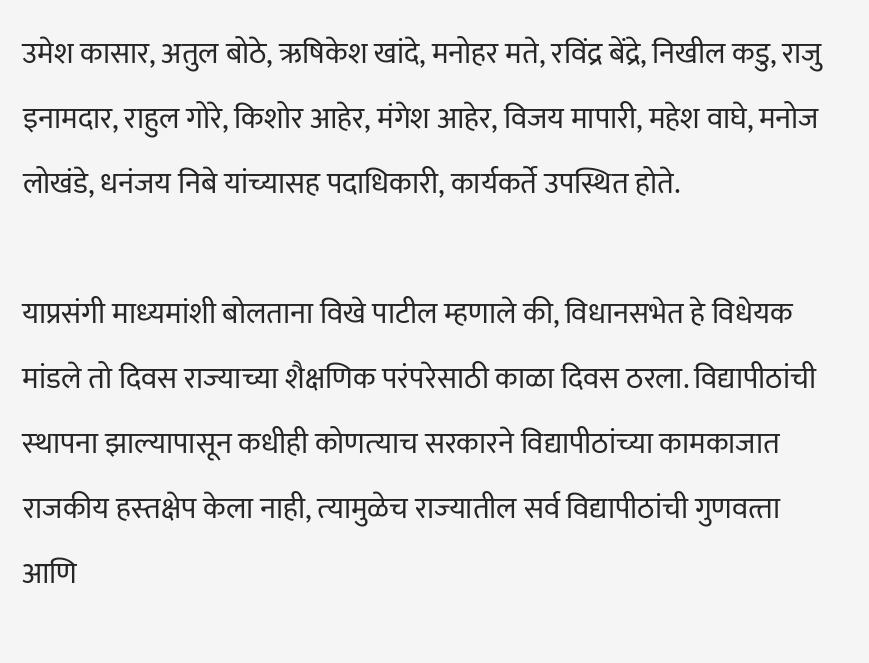उमेश कासार, अतुल बोठे, ऋषिकेश खांदे, मनोहर मते, रविंद्र बेंद्रे, निखील कडु, राजु इनामदार, राहुल गोरे, किशोर आहेर, मंगेश आहेर, विजय मापारी, महेश वाघे, मनोज लोखंडे, धनंजय निबे यांच्‍यासह पदाधिकारी, कार्यकर्ते उपस्थित होते.

याप्रसंगी माध्‍यमांशी बोलताना विखे पाटील म्‍हणाले की, विधानसभेत हे विधेयक मांडले तो दिवस राज्‍याच्‍या शैक्षणिक परंपरेसाठी काळा दिवस ठरला. विद्यापीठांची स्‍थापना झाल्‍यापासून कधीही कोणत्‍याच सरकारने विद्यापीठांच्‍या कामकाजात राजकीय हस्‍तक्षेप केला नाही, त्‍यामुळेच राज्‍यातील सर्व विद्यापीठांची गुणवत्‍ता आणि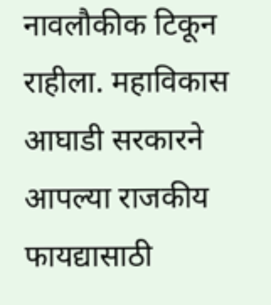नावलौकीक टिकून राहीला. महाविकास आघाडी सरकारने आपल्‍या राजकीय फायद्यासाठी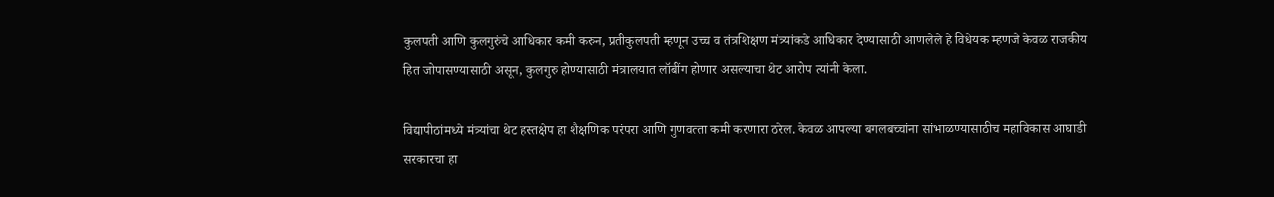कुलपती आणि कुलगुरुंचे आधिकार कमी करुन, प्रतीकुलपती म्‍हणून उच्‍च व तंत्रशिक्षण मंत्र्यांकडे आधिकार देण्‍यासाठी आणलेले हे विधेयक म्‍हणजे केवळ राजकीय हित जोपासण्‍यासाठी असून, कुलगुरु होण्‍यासाठी मंत्रालयात लॉबींग होणार असल्‍याचा थेट आरोप त्‍यांनी केला.

विद्यापीठांमध्‍ये मंत्र्यांचा थेट हस्‍तक्षेप हा शैक्षणिक परंपरा आणि गुणवत्‍ता कमी करणारा ठरेल. केवळ आपल्‍या बगलबच्‍चांना सांभाळण्‍यासाठीच महाविकास आघाडी सरकारचा हा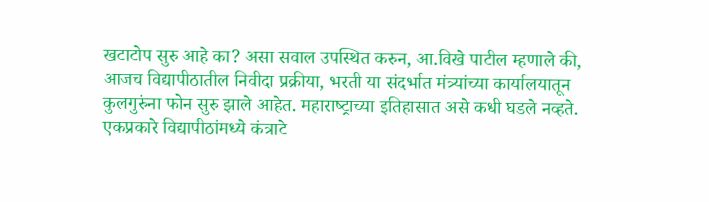खटाटोप सुरु आहे का? असा सवाल उपस्थित करुन, आ.विखे पाटील म्‍हणाले की, आजच विद्यापीठातील निवीदा प्रक्रीया, भरती या संदर्भात मंत्र्यांच्‍या कार्यालयातून कुलगुरुंना फोन सुरु झाले आहेत. महाराष्‍ट्राच्‍या इतिहासात असे कधी घडले नव्‍हते. एकप्रकारे विद्यापीठांमध्‍ये कंत्राटे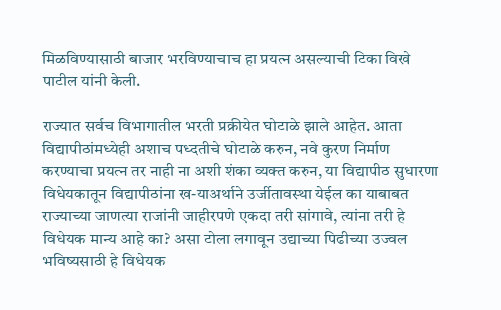मिळविण्‍यासाठी बाजार भरविण्‍याचाच हा प्रयत्‍न असल्‍याची टिका विखे पाटील यांनी केली.

राज्‍यात सर्वच विभागातील भरती प्रक्रीयेत घोटाळे झाले आहेत. आता विद्यापीठांमध्‍येही अशाच पध्‍दतीचे घोटाळे करुन, नवे कुरण निर्माण करण्‍याचा प्रयत्‍न तर नाही ना अशी शंका व्‍यक्‍त करुन, या विद्यापीठ सुधारणा विधेयकातून विद्यापीठांना ख-याअर्थाने उर्जीतावस्‍था येईल का याबाबत राज्‍याच्‍या जाणत्‍या राजांनी जाहीरपणे एकदा तरी सांगावे, त्‍यांना तरी हे विधेयक मान्‍य आहे का? असा टोला लगावून उद्याच्‍या पिढीच्‍या उज्‍वल भविष्‍यसाठी हे विधेयक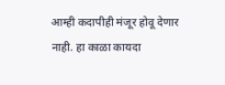आम्‍ही कदापीही मंजूर होवू देणार नाही. हा काळा कायदा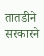तातडीने सरकारने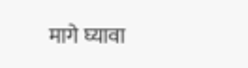मागे घ्‍यावा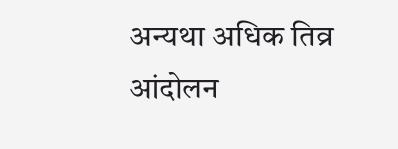अन्‍यथा अधिक तिव्र आंदोलन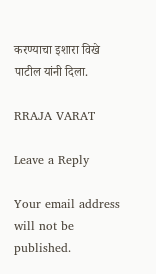करण्याचा इशारा विखे पाटील यांनी दिला.

RRAJA VARAT

Leave a Reply

Your email address will not be published.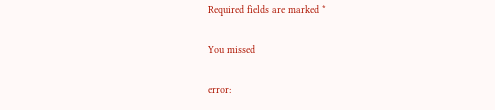Required fields are marked *

You missed

error: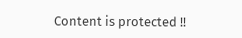Content is protected !!